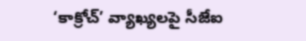‘కాక్రోచ్’ వ్యాఖ్యలపై సీజేఐ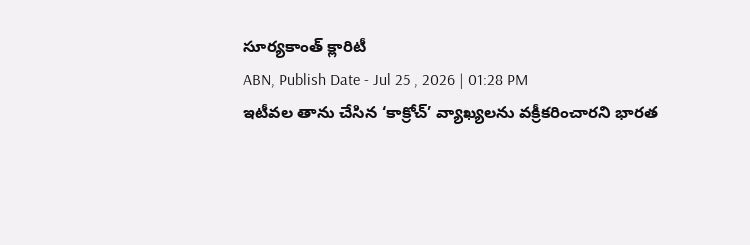సూర్యకాంత్ క్లారిటీ
ABN, Publish Date - Jul 25 , 2026 | 01:28 PM
ఇటీవల తాను చేసిన ‘కాక్రోచ్’ వ్యాఖ్యలను వక్రీకరించారని భారత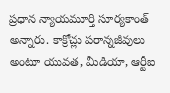ప్రధాన న్యాయమూర్తి సూర్యకాంత్ అన్నారు. కాక్రోచ్లు పరాన్నజీవులు అంటూ యువత, మీడియా, ఆర్టీఐ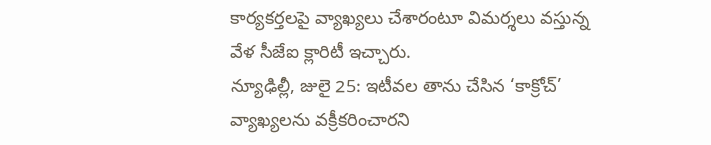కార్యకర్తలపై వ్యాఖ్యలు చేశారంటూ విమర్శలు వస్తున్న వేళ సీజేఐ క్లారిటీ ఇచ్చారు.
న్యూఢిల్లీ, జులై 25: ఇటీవల తాను చేసిన ‘కాక్రోచ్’ వ్యాఖ్యలను వక్రీకరించారని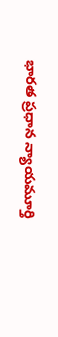భారత ప్రధాన న్యాయమూర్తి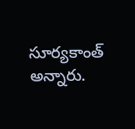సూర్యకాంత్ అన్నారు.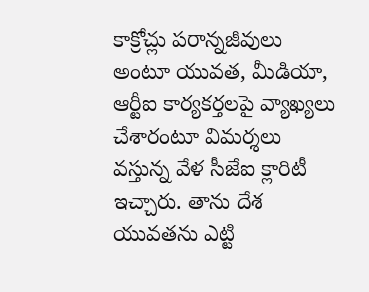కాక్రోచ్లు పరాన్నజీవులు అంటూ యువత, మీడియా, ఆర్టీఐ కార్యకర్తలపై వ్యాఖ్యలు చేశారంటూ విమర్శలు వస్తున్న వేళ సీజేఐ క్లారిటీ ఇచ్చారు. తాను దేశ యువతను ఎట్టి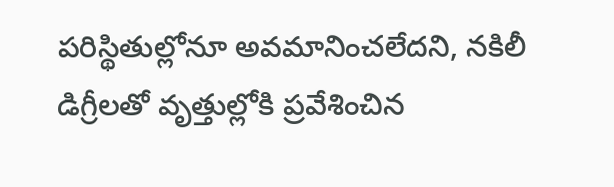పరిస్థితుల్లోనూ అవమానించలేదని, నకిలీ డిగ్రీలతో వృత్తుల్లోకి ప్రవేశించిన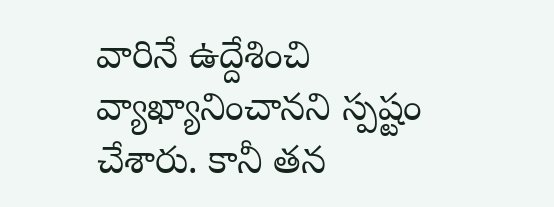వారినే ఉద్దేశించి వ్యాఖ్యానించానని స్పష్టం చేశారు. కానీ తన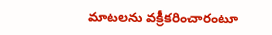మాటలను వక్రీకరించారంటూ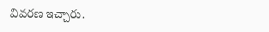వివరణ ఇచ్చారు.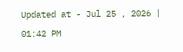Updated at - Jul 25 , 2026 | 01:42 PM